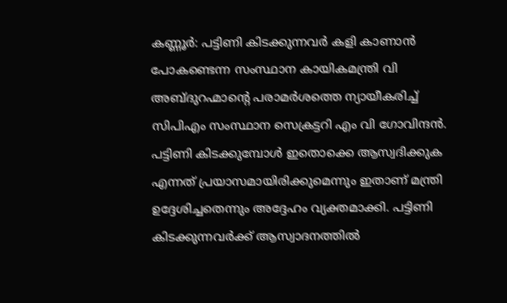കണ്ണൂർ: പട്ടിണി കിടക്കുന്നവർ കളി കാണാൻ പോകണ്ടെന്ന സംസ്ഥാന കായികമന്ത്രി വി അബ്ദുറഹ്മാന്റെ പരാമർശത്തെ ന്യായീകരിച്ച് സിപിഎം സംസ്ഥാന സെക്രട്ടറി എം വി ഗോവിന്ദൻ. പട്ടിണി കിടക്കുമ്പോൾ ഇതൊക്കെ ആസ്വദിക്കുക എന്നത് പ്രയാസമായിരിക്കുമെന്നും ഇതാണ് മന്ത്രി ഉദ്ദേശിച്ചതെന്നും അദ്ദേഹം വ്യക്തമാക്കി. പട്ടിണി കിടക്കുന്നവർക്ക് ആസ്വാദനത്തിൽ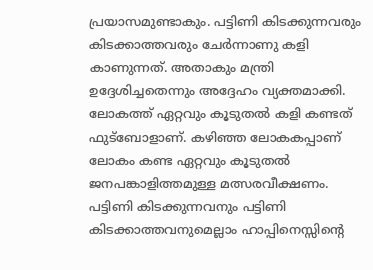പ്രയാസമുണ്ടാകും. പട്ടിണി കിടക്കുന്നവരും കിടക്കാത്തവരും ചേർന്നാണു കളി കാണുന്നത്. അതാകും മന്ത്രി ഉദ്ദേശിച്ചതെന്നും അദ്ദേഹം വ്യക്തമാക്കി.
ലോകത്ത് ഏറ്റവും കൂടുതൽ കളി കണ്ടത് ഫുട്ബോളാണ്. കഴിഞ്ഞ ലോകകപ്പാണ് ലോകം കണ്ട ഏറ്റവും കൂടുതൽ ജനപങ്കാളിത്തമുള്ള മത്സരവീക്ഷണം. പട്ടിണി കിടക്കുന്നവനും പട്ടിണി കിടക്കാത്തവനുമെല്ലാം ഹാപ്പിനെസ്സിന്റെ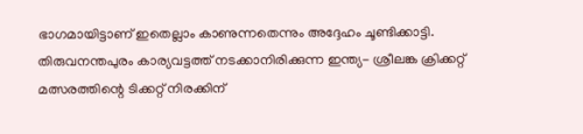ഭാഗമായിട്ടാണ് ഇതെല്ലാം കാണുന്നതെന്നും അദ്ദേഹം ചൂണ്ടിക്കാട്ടി.
തിരുവനന്തപുരം കാര്യവട്ടത്ത് നടക്കാനിരിക്കുന്ന ഇന്ത്യ- ശ്രീലങ്ക ക്രിക്കറ്റ് മത്സരത്തിന്റെ ടിക്കറ്റ് നിരക്കിന്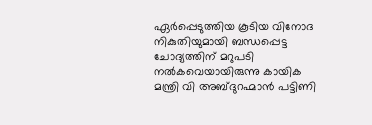ഏർപ്പെടുത്തിയ കൂടിയ വിനോദ നികുതിയുമായി ബന്ധപ്പെട്ട ചോദ്യത്തിന് മറുപടി നൽകവെയായിരുന്നു കായിക മന്ത്രി വി അബ്ദുറഹ്മാൻ പട്ടിണി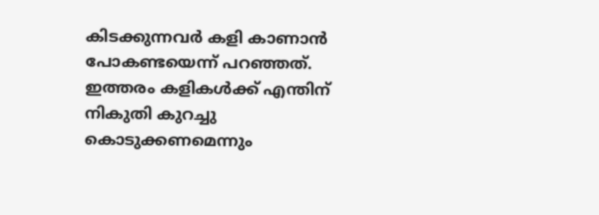കിടക്കുന്നവർ കളി കാണാൻ പോകണ്ടയെന്ന് പറഞ്ഞത്. ഇത്തരം കളികൾക്ക് എന്തിന് നികുതി കുറച്ചു കൊടുക്കണമെന്നും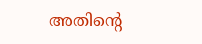അതിന്റെ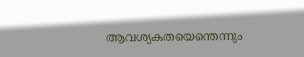ആവശ്യകതയെന്തെന്നും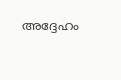അദ്ദേഹം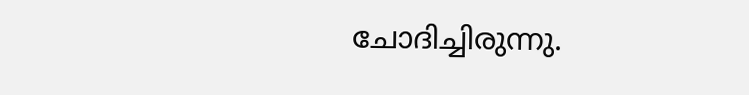ചോദിച്ചിരുന്നു.